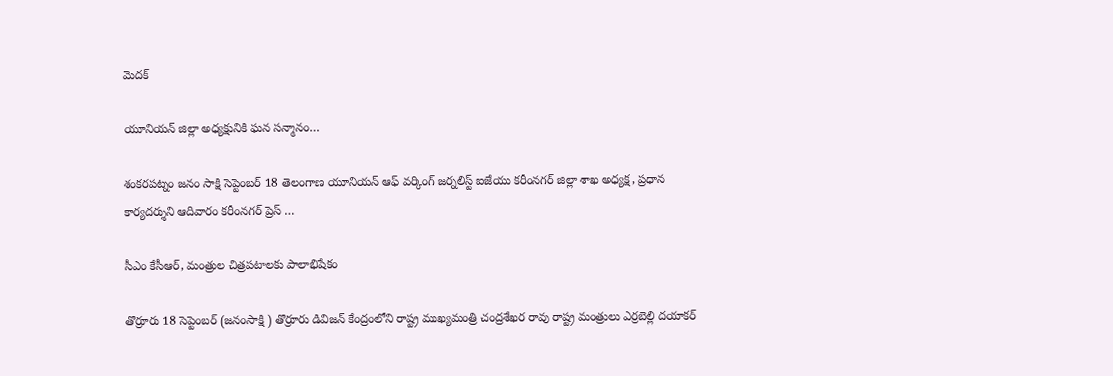మెదక్

యూనియన్ జిల్లా అధ్యక్షునికి ఘన సన్మానం…

శంకరపట్నం జనం సాక్షి సెప్టెంబర్ 18 తెలంగాణ యూనియన్ ఆఫ్ వర్కింగ్ జర్నలిస్ట్ ఐజేయు కరీంనగర్ జిల్లా శాఖ అధ్యక్ష, ప్రధాన కార్యదర్శుని ఆదివారం కరీంనగర్ ప్రెస్ …

సీఎం కేసీఆర్, మంత్రుల చిత్రపటాలకు పాలాభిషేకం

తొర్రూరు 18 సెప్టెంబర్ (జనంసాక్షి ) తొర్రూరు డివిజన్ కేంద్రంలోని రాష్ట్ర ముఖ్యమంత్రి చంద్రశేఖర రావు రాష్ట్ర మంత్రులు ఎర్రబెల్లి దయాకర్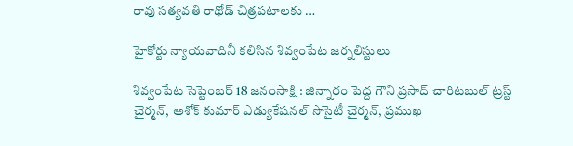రావు సత్యవతి రాథోడ్ చిత్రపటాలకు …

హైకోర్టు న్యాయవాదినీ కలిసిన శివ్వంపేట జర్నలిస్టులు

శివ్వంపేట సెప్టెంబర్ 18 జనంసాక్షి : జిన్నారం పెద్ద గౌని ప్రసాద్ చారిటబుల్ ట్రస్ట్ చైర్మన్, అశోక్ కుమార్ ఎడ్యుకేషనల్ సొసైటీ చైర్మన్, ప్రముఖ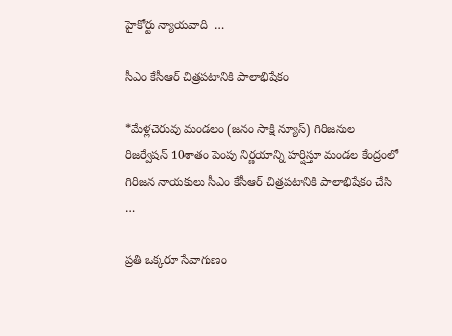హైకోర్టు న్యాయవాది  …

సీఎం కేసీఆర్ చిత్రపటానికి పాలాభిషేకం

*మేళ్లచెరువు మండలం (జనం సాక్షి న్యూస్) గిరిజనుల రిజర్వేషన్ 10శాతం పెంపు నిర్ణయాన్ని హర్షిస్తూ మండల కేంద్రంలో గిరిజన నాయకులు సీఎం కేసీఆర్ చిత్రపటానికి పాలాభిషేకం చేసి …

ప్రతి ఒక్కరూ సేవాగుణం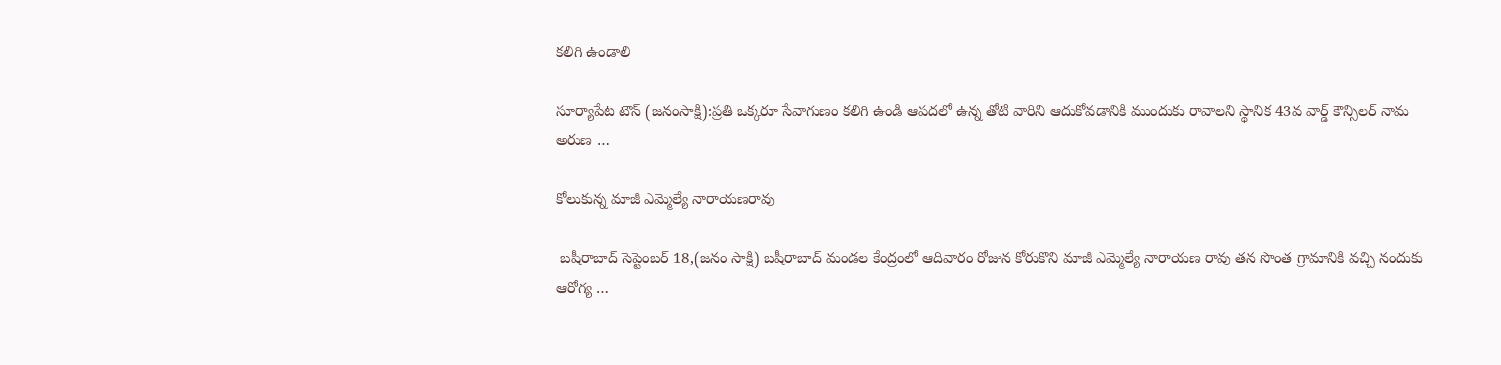కలిగి ఉండాలి

సూర్యాపేట టౌన్ (జనంసాక్షి):ప్రతి ఒక్కరూ సేవాగుణం కలిగి ఉండి ఆపదలో ఉన్న తోటి వారిని ఆదుకోవడానికి ముందుకు రావాలని స్థానిక 43వ వార్డ్ కౌన్సిలర్ నామ అరుణ …

కోలుకున్న మాజీ ఎమ్మెల్యే నారాయణరావు

 బషీరాబాద్ సెప్టెంబర్ 18,(జనం సాక్షి) బషీరాబాద్ మండల కేంద్రంలో ఆదివారం రోజున కోరుకొని మాజీ ఎమ్మెల్యే నారాయణ రావు తన సొంత గ్రామానికి వచ్చి నందుకు ఆరోగ్య …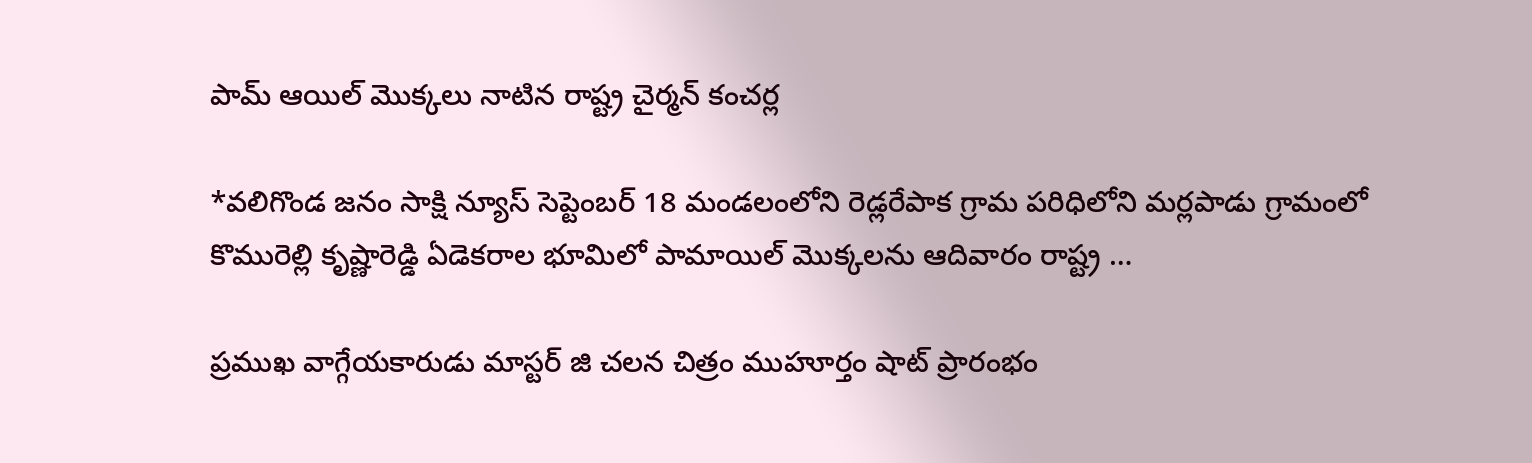పామ్ ఆయిల్ మొక్కలు నాటిన రాష్ట్ర చైర్మన్ కంచర్ల

*వలిగొండ జనం సాక్షి న్యూస్ సెప్టెంబర్ 18 మండలంలోని రెడ్లరేపాక గ్రామ పరిధిలోని మర్లపాడు గ్రామంలో  కొమురెల్లి కృష్ణారెడ్డి ఏడెకరాల భూమిలో పామాయిల్ మొక్కలను ఆదివారం రాష్ట్ర …

ప్రముఖ వాగ్గేయకారుడు మాస్టర్ జి చలన చిత్రం ముహూర్తం షాట్ ప్రారంభం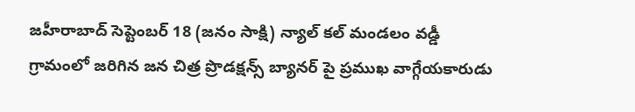జహీరాబాద్ సెప్టెంబర్ 18 (జనం సాక్షి) న్యాల్ కల్ మండలం వడ్డీ గ్రామంలో జరిగిన జన చిత్ర ప్రొడక్షన్స్ బ్యానర్ పై ప్రముఖ వాగ్గేయకారుడు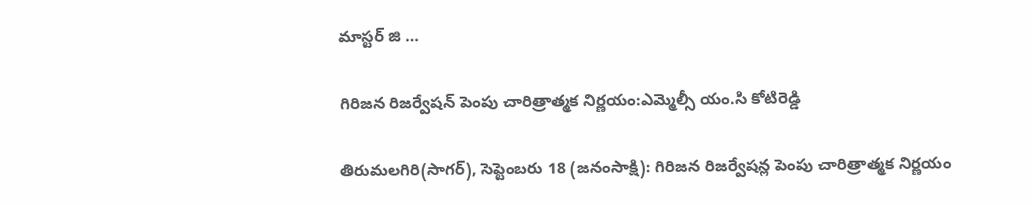మాస్టర్ జి …

గిరిజన రిజర్వేషన్ పెంపు చారిత్రాత్మక నిర్ణయం:ఎమ్మెల్సీ యం.సి కోటిరెడ్డి

తిరుమలగిరి(సాగర్), సెప్టెంబరు 18 (జనంసాక్షి): గిరిజన రిజర్వేషన్ల పెంపు చారిత్రాత్మక నిర్ణయం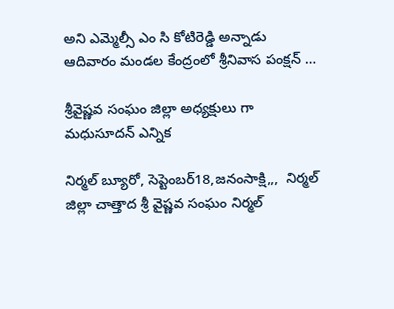అని ఎమ్మెల్సీ ఎం సి కోటిరెడ్డి అన్నాడు ఆదివారం మండల కేంద్రంలో శ్రీనివాస పంక్షన్ …

శ్రీవైష్ణవ సంఘం జిల్లా అధ్యక్షులు గా మధుసూదన్ ఎన్నిక

నిర్మల్ బ్యూరో, సెప్టెంబర్18,జనంసాక్షి,,,  నిర్మల్ జిల్లా చాత్తాద శ్రీ వైష్ణవ సంఘం నిర్మల్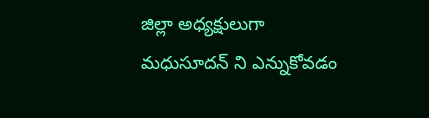జిల్లా అధ్యక్షులుగా మధుసూదన్ ని ఎన్నుకోవడం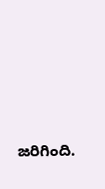జరిగింది.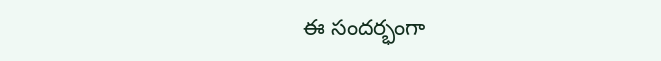ఈ సందర్భంగా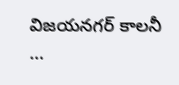విజయనగర్ కాలనీ …